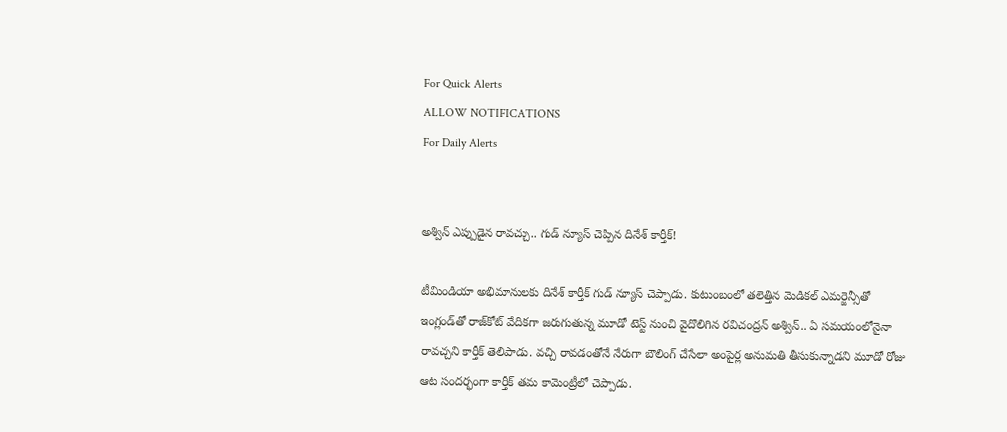For Quick Alerts
ALLOW NOTIFICATIONS
For Daily Alerts


అశ్విన్ ఎప్పుడైన రావచ్చు.. గుడ్ న్యూస్ చెప్పిన దినేశ్ కార్తీక్!

టీమిండియా అభిమానులకు దినేశ్ కార్తీక్ గుడ్‌ న్యూస్ చెప్పాడు. కుటుంబంలో తలెత్తిన మెడికల్ ఎమర్జెన్సీతో ఇంగ్లండ్‌తో రాజ్‌కోట్ వేదికగా జరుగుతున్న మూడో టెస్ట్ నుంచి వైదొలిగిన రవిచంద్రన్ అశ్విన్.. ఏ సమయంలోనైనా రావచ్చని కార్తీక్ తెలిపాడు. వచ్చి రావడంతోనే నేరుగా బౌలింగ్ చేసేలా అంపైర్ల అనుమతి తీసుకున్నాడని మూడో రోజు ఆట సందర్భంగా కార్తీక్ తమ కామెంట్రీలో చెప్పాడు.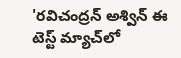'రవిచంద్రన్ అశ్విన్ ఈ టెస్ట్ మ్యాచ్‌లో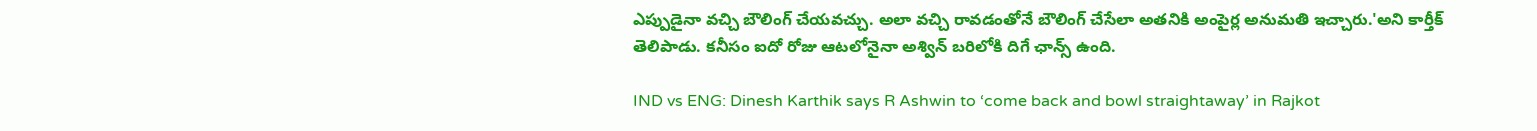ఎప్పుడైనా వచ్చి బౌలింగ్ చేయవచ్చు. అలా వచ్చి రావడంతోనే బౌలింగ్ చేసేలా అతనికి అంపైర్ల అనుమతి ఇచ్చారు.'అని కార్తీక్ తెలిపాడు. కనీసం ఐదో రోజు ఆటలోనైనా అశ్విన్ బరిలోకి దిగే ఛాన్స్ ఉంది.

IND vs ENG: Dinesh Karthik says R Ashwin to ‘come back and bowl straightaway’ in Rajkot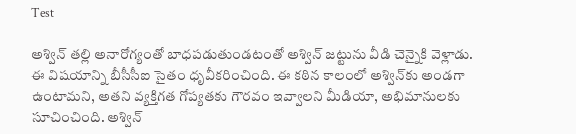Test

అశ్విన్ తల్లి అనారోగ్యంతో బాధపడుతుండటంతో అశ్విన్ జట్టును వీడి చెన్నైకి వెళ్లాడు. ఈ విషయాన్ని బీసీసీఐ సైతం ధృవీకరించింది. ఈ కఠిన కాలంలో అశ్విన్‌కు అండగా ఉంటామని, అతని వ్యక్తిగత గోప్యతకు గౌరవం ఇవ్వాలని మీడియా, అభిమానులకు సూచించింది. అశ్విన్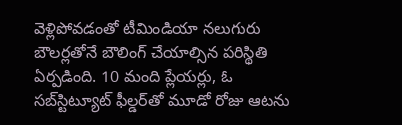వెళ్లిపోవడంతో టీమిండియా నలుగురు బౌలర్లతోనే బౌలింగ్ చేయాల్సిన పరిస్థితి ఏర్పడింది. 10 మంది ప్లేయర్లు, ఓ సబ్‌స్టిట్యూట్ ఫీల్డర్‌తో మూడో రోజు ఆటను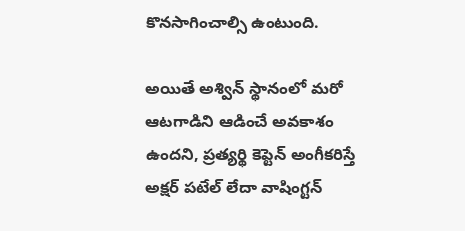కొనసాగించాల్సి ఉంటుంది.

అయితే అశ్విన్ స్థానంలో మరో ఆటగాడిని ఆడించే అవకాశం ఉందని, ప్రత్యర్థి కెప్టెన్ అంగీకరిస్తే అక్షర్ పటేల్ లేదా వాషింగ్టన్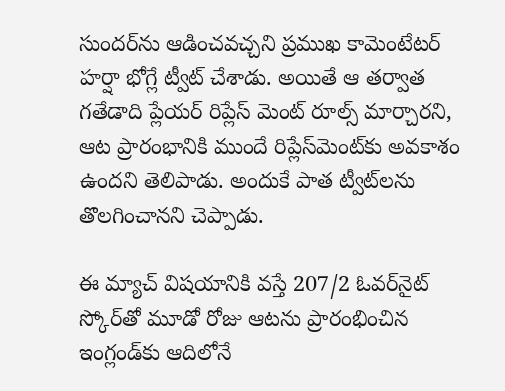సుందర్‌ను ఆడించవచ్చని ప్రముఖ కామెంటేటర్ హర్షా భోగ్లే ట్వీట్ చేశాడు. అయితే ఆ తర్వాత గతేడాది ప్లేయర్ రిప్లేస్ మెంట్ రూల్స్ మార్చారని, ఆట ప్రారంభానికి ముందే రిప్లేస్‌మెంట్‌కు అవకాశం ఉందని తెలిపాడు. అందుకే పాత ట్వీట్‌లను తొలగించానని చెప్పాడు.

ఈ మ్యాచ్ విషయానికి వస్తే 207/2 ఓవర్‌నైట్ స్కోర్‌తో మూడో రోజు ఆటను ప్రారంభించిన ఇంగ్లండ్‌కు ఆదిలోనే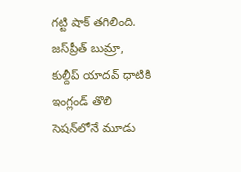గట్టి షాక్ తగిలింది. జస్‌ప్రీత్ బుమ్రా, కుల్దీప్ యాదవ్ ధాటికి ఇంగ్లండ్ తొలి సెషన్‌లోనే మూడు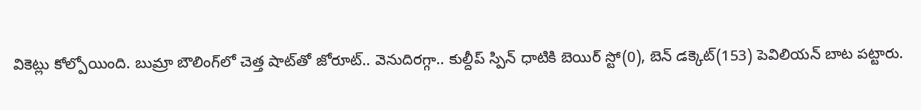వికెట్లు కోల్పోయింది. బుమ్రా బౌలింగ్‌లో చెత్త షాట్‌తో జోరూట్.. వెనుదిరగ్గా.. కుల్దీప్ స్పిన్ ధాటికి బెయిర్ స్టో(0), బెన్ డక్కెట్(153) పెవిలియన్ బాట పట్టారు.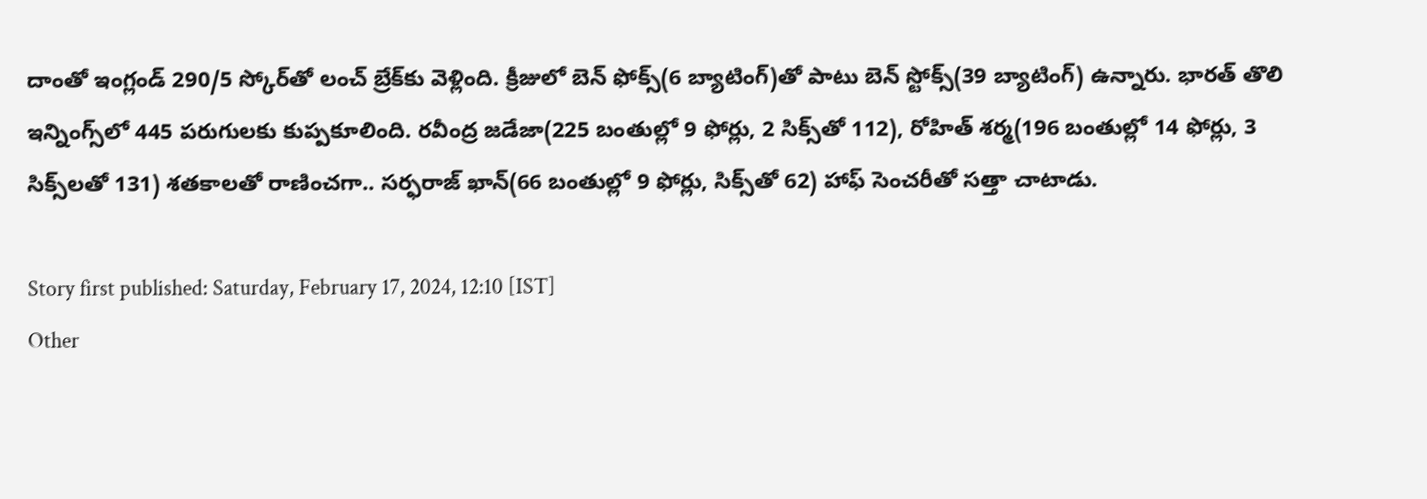దాంతో ఇంగ్లండ్ 290/5 స్కోర్‌తో లంచ్ బ్రేక్‌కు వెళ్లింది. క్రీజులో బెన్ ఫోక్స్(6 బ్యాటింగ్)తో పాటు బెన్ స్టోక్స్(39 బ్యాటింగ్) ఉన్నారు. భారత్ తొలి ఇన్నింగ్స్‌‌లో 445 పరుగులకు కుప్పకూలింది. రవీంద్ర జడేజా(225 బంతుల్లో 9 ఫోర్లు, 2 సిక్స్‌తో 112), రోహిత్ శర్మ(196 బంతుల్లో 14 ఫోర్లు, 3 సిక్స్‌లతో 131) శతకాలతో రాణించగా.. సర్ఫరాజ్ ఖాన్(66 బంతుల్లో 9 ఫోర్లు, సిక్స్‌తో 62) హాఫ్ సెంచరీతో సత్తా చాటాడు.

Story first published: Saturday, February 17, 2024, 12:10 [IST]
Other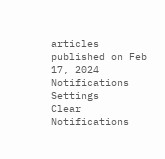articles published on Feb 17, 2024
Notifications
Settings
Clear Notifications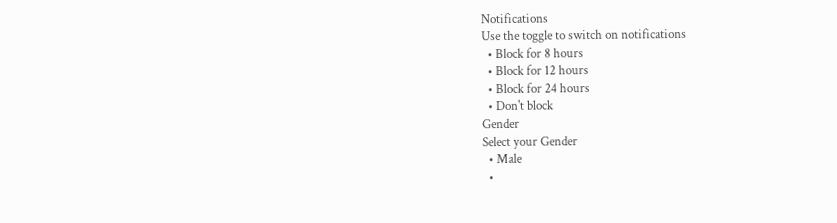Notifications
Use the toggle to switch on notifications
  • Block for 8 hours
  • Block for 12 hours
  • Block for 24 hours
  • Don't block
Gender
Select your Gender
  • Male
  •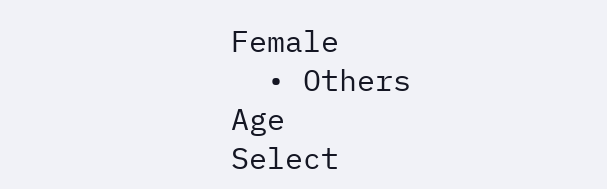Female
  • Others
Age
Select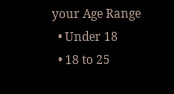your Age Range
  • Under 18
  • 18 to 25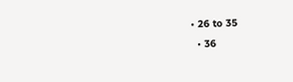• 26 to 35
  • 36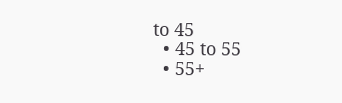to 45
  • 45 to 55
  • 55+